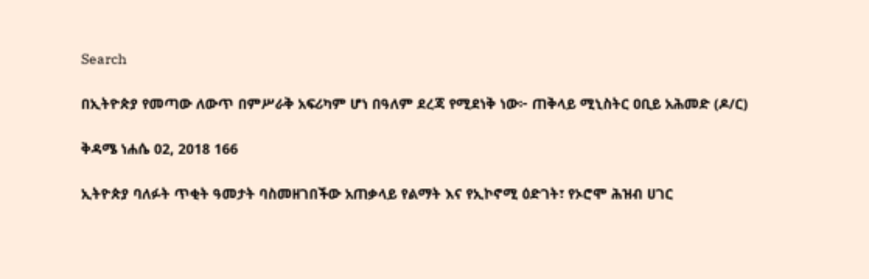Search

በኢትዮጵያ የመጣው ለውጥ በምሥራቅ አፍሪካም ሆነ በዓለም ደረጃ የሚደነቅ ነው፦ ጠቅላይ ሚኒስትር ዐቢይ አሕመድ (ዶ/ር)

ቅዳሜ ነሐሴ 02, 2018 166

ኢትዮጵያ ባለፉት ጥቂት ዓመታት ባስመዘገበችው አጠቃላይ የልማት እና የኢኮኖሚ ዕድገት፣ የኦሮሞ ሕዝብ ሀገር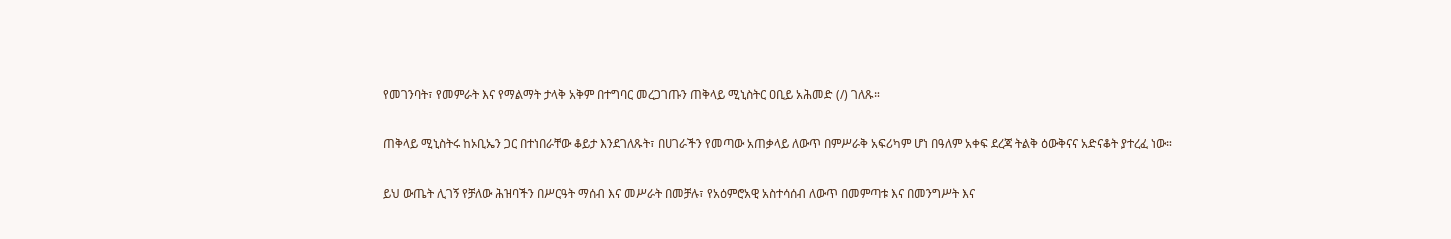የመገንባት፣ የመምራት እና የማልማት ታላቅ አቅም በተግባር መረጋገጡን ጠቅላይ ሚኒስትር ዐቢይ አሕመድ (/) ገለጹ።

ጠቅላይ ሚኒስትሩ ከኦቢኤን ጋር በተነበራቸው ቆይታ እንደገለጹት፣ በሀገራችን የመጣው አጠቃላይ ለውጥ በምሥራቅ አፍሪካም ሆነ በዓለም አቀፍ ደረጃ ትልቅ ዕውቅናና አድናቆት ያተረፈ ነው።

ይህ ውጤት ሊገኝ የቻለው ሕዝባችን በሥርዓት ማሰብ እና መሥራት በመቻሉ፣ የአዕምሮአዊ አስተሳሰብ ለውጥ በመምጣቱ እና በመንግሥት እና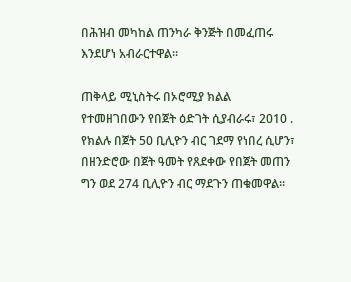በሕዝብ መካከል ጠንካራ ቅንጅት በመፈጠሩ እንደሆነ አብራርተዋል።

ጠቅላይ ሚኒስትሩ በኦሮሚያ ክልል የተመዘገበውን የበጀት ዕድገት ሲያብራሩ፣ 2010 . የክልሉ በጀት 50 ቢሊዮን ብር ገደማ የነበረ ሲሆን፣ በዘንድሮው በጀት ዓመት የጸደቀው የበጀት መጠን ግን ወደ 274 ቢሊዮን ብር ማደጉን ጠቁመዋል።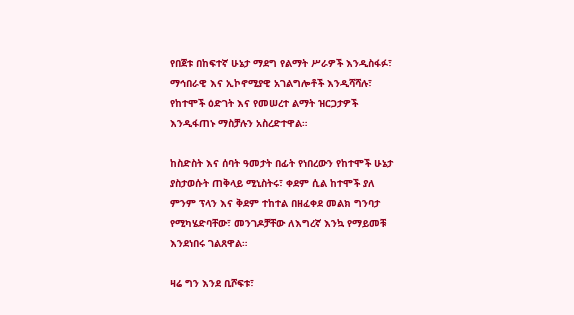የበጀቱ በከፍተኛ ሁኔታ ማደግ የልማት ሥራዎች እንዲስፋፉ፣ ማኅበራዊ እና ኢኮኖሚያዊ አገልግሎቶች እንዲሻሻሉ፣ የከተሞች ዕድገት እና የመሠረተ ልማት ዝርጋታዎች እንዲፋጠኑ ማስቻሉን አስረድተዋል።

ከስድስት እና ሰባት ዓመታት በፊት የነበረውን የከተሞች ሁኔታ ያስታወሱት ጠቅላይ ሚኒስትሩ፣ ቀደም ሲል ከተሞች ያለ ምንም ፕላን እና ቅደም ተከተል በዘፈቀደ መልክ ግንባታ የሚካሄድባቸው፣ መንገዶቻቸው ለእግረኛ እንኳ የማይመቹ እንደነበሩ ገልጸዋል።

ዛሬ ግን እንደ ቢሾፍቱ፣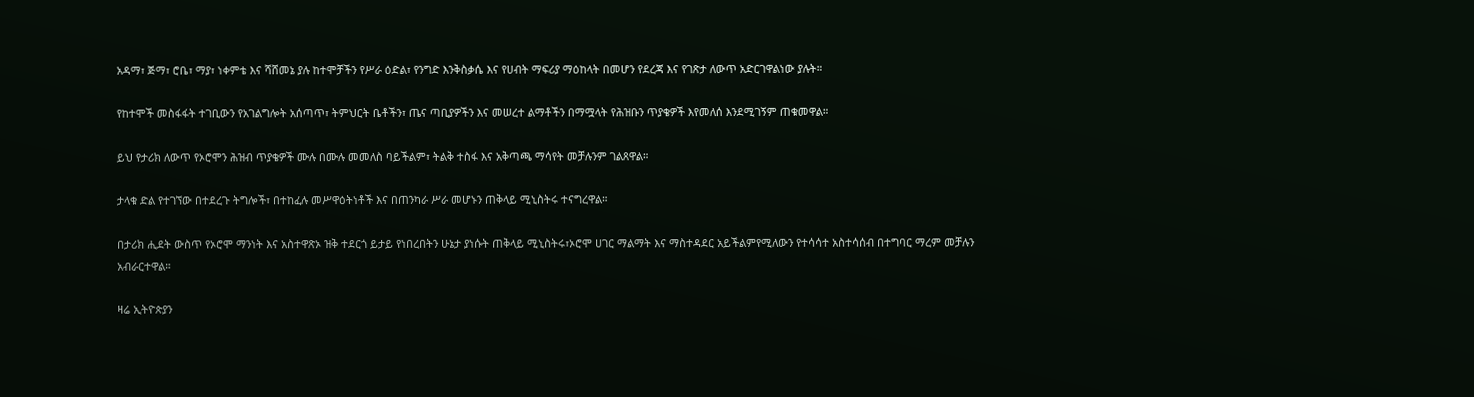አዳማ፣ ጅማ፣ ሮቤ፣ ማያ፣ ነቀምቴ እና ሻሸመኔ ያሉ ከተሞቻችን የሥራ ዕድል፣ የንግድ እንቅስቃሴ እና የሀብት ማፍሪያ ማዕከላት በመሆን የደረጃ እና የገጽታ ለውጥ አድርገዋልነው ያሉት።

የከተሞች መስፋፋት ተገቢውን የአገልግሎት አሰጣጥ፣ ትምህርት ቤቶችን፣ ጤና ጣቢያዎችን እና መሠረተ ልማቶችን በማሟላት የሕዝቡን ጥያቄዎች እየመለሰ እንደሚገኝም ጠቁመዋል።

ይህ የታሪክ ለውጥ የኦሮሞን ሕዝብ ጥያቄዎች ሙሉ በሙሉ መመለስ ባይችልም፣ ትልቅ ተስፋ እና አቅጣጫ ማሳየት መቻሉንም ገልጸዋል።

ታላቁ ድል የተገኘው በተደረጉ ትግሎች፣ በተከፈሉ መሥዋዕትነቶች እና በጠንካራ ሥራ መሆኑን ጠቅላይ ሚኒስትሩ ተናግረዋል።

በታሪክ ሒደት ውስጥ የኦሮሞ ማንነት እና አስተዋጽኦ ዝቅ ተደርጎ ይታይ የነበረበትን ሁኔታ ያነሱት ጠቅላይ ሚኒስትሩ፣ኦሮሞ ሀገር ማልማት እና ማስተዳደር አይችልምየሚለውን የተሳሳተ አስተሳሰብ በተግባር ማረም መቻሉን አብራርተዋል።

ዛሬ ኢትዮጵያን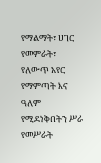የማልማት፣ ሀገር የመምራት፣ የለውጥ አየር የማምጣት እና ዓለም የሚደነቅበትን ሥራ የመሥራት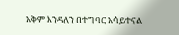አቅም እንዳለን በተግባር አሳይተናል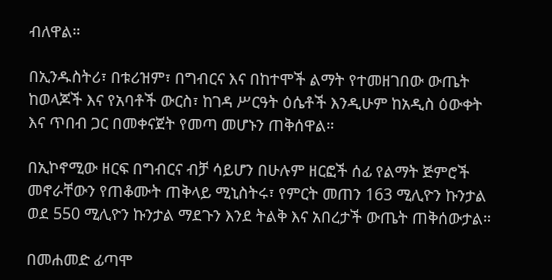ብለዋል።

በኢንዱስትሪ፣ በቱሪዝም፣ በግብርና እና በከተሞች ልማት የተመዘገበው ውጤት ከወላጆች እና የአባቶች ውርስ፣ ከገዳ ሥርዓት ዕሴቶች እንዲሁም ከአዲስ ዕውቀት እና ጥበብ ጋር በመቀናጀት የመጣ መሆኑን ጠቅሰዋል።

በኢኮኖሚው ዘርፍ በግብርና ብቻ ሳይሆን በሁሉም ዘርፎች ሰፊ የልማት ጅምሮች መኖራቸውን የጠቆሙት ጠቅላይ ሚኒስትሩ፣ የምርት መጠን 163 ሚሊዮን ኩንታል ወደ 550 ሚሊዮን ኩንታል ማደጉን እንደ ትልቅ እና አበረታች ውጤት ጠቅሰውታል።

በመሐመድ ፊጣሞ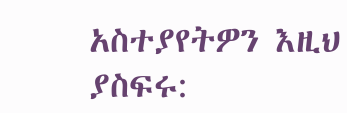አስተያየትዎን እዚህ ያስፍሩ: